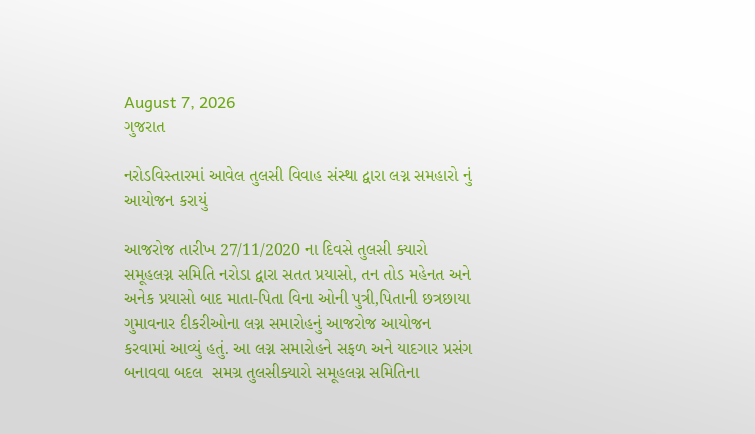August 7, 2026
ગુજરાત

નરોડવિસ્તારમાં આવેલ તુલસી વિવાહ સંસ્થા દ્વારા લગ્ન સમહારો નું આયોજન કરાયું

આજરોજ તારીખ 27/11/2020 ના દિવસે તુલસી ક્યારો સમૂહલગ્ન સમિતિ નરોડા દ્વારા સતત પ્રયાસો, તન તોડ મહેનત અને અનેક પ્રયાસો બાદ માતા-પિતા વિના ઓની પુત્રી,પિતાની છત્રછાયા ગુમાવનાર દીકરીઓના લગ્ન સમારોહનું આજરોજ આયોજન કરવામાં આવ્યું હતું. આ લગ્ન સમારોહને સફળ અને યાદગાર પ્રસંગ બનાવવા બદલ  સમગ્ર તુલસીક્યારો સમૂહલગ્ન સમિતિના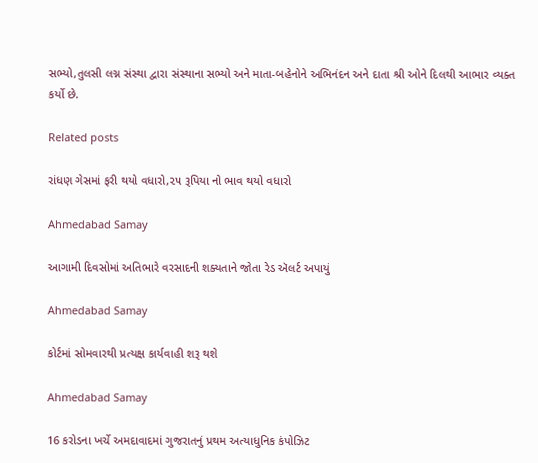સભ્યો,તુલસી લગ્ન સંસ્થા દ્વારા સંસ્થાના સભ્યો અને માતા-બહેનોને અભિનંદન અને દાતા શ્રી ઓને દિલથી આભાર વ્યક્ત કર્યો છે.

Related posts

રાંધણ ગેસમાં ફરી થયો વધારો,૨૫ રૂપિયા નો ભાવ થયો વધારો

Ahmedabad Samay

આગામી દિવસોમાં અતિભારે વરસાદની શક્યતાને જોતા રેડ ઍલર્ટ અપાયું

Ahmedabad Samay

કોર્ટમાં સોમવારથી પ્રત્યક્ષ કાર્યવાહી શરૂ થશે

Ahmedabad Samay

16 કરોડના ખર્ચે અમદાવાદમાં ગુજરાતનું પ્રથમ અત્યાધુનિક કંપોઝિટ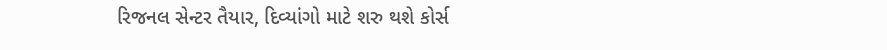રિજનલ સેન્ટર તૈયાર, દિવ્યાંગો માટે શરુ થશે કોર્સ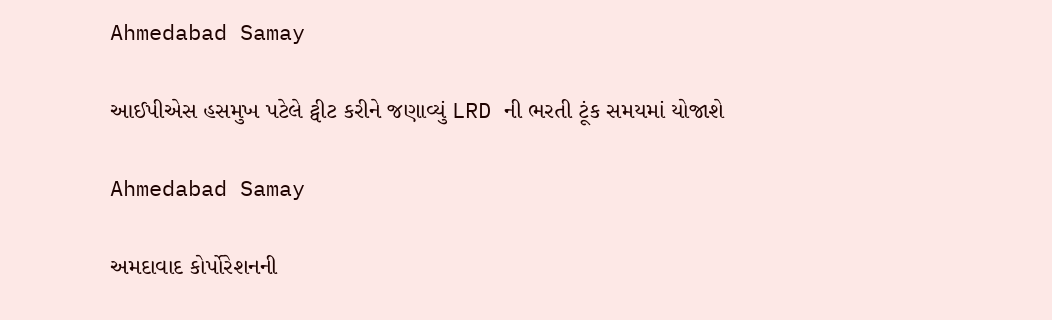Ahmedabad Samay

આઈપીએસ હસમુખ પટેલે ટ્વીટ કરીને જણાવ્યું LRD ની ભરતી ટૂંક સમયમાં યોજાશે

Ahmedabad Samay

અમદાવાદ કોર્પોરેશનની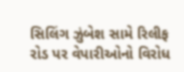સિલિંગ ઝુંબેશ સામે રિલીફ રોડ પર વેપારીઓનો વિરોધ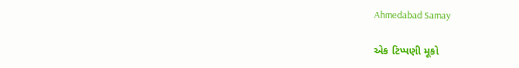Ahmedabad Samay

એક ટિપ્પણી મૂકો